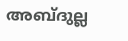അബ്ദുല്ല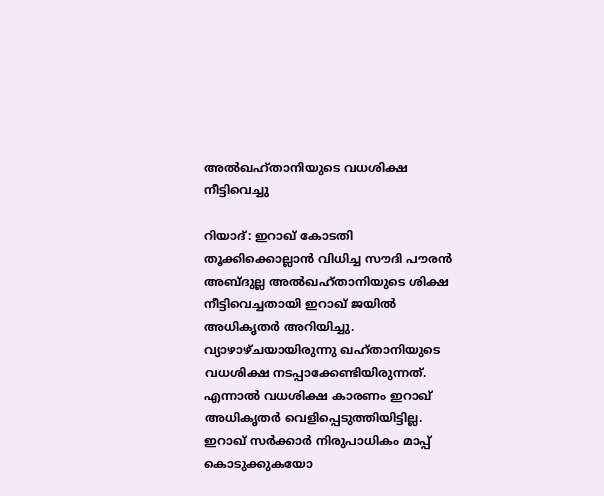അല്‍ഖഹ്താനിയുടെ വധശിക്ഷ നീട്ടിവെച്ചു

റിയാദ്: ഇറാഖ് കോടതി തൂക്കിക്കൊല്ലാന്‍ വിധിച്ച സൗദി പൗരന്‍ അബ്ദുല്ല അല്‍ഖഹ്താനിയുടെ ശിക്ഷ നീട്ടിവെച്ചതായി ഇറാഖ് ജയില്‍ അധികൃതര്‍ അറിയിച്ചു. വ്യാഴാഴ്ചയായിരുന്നു ഖഹ്താനിയുടെ വധശിക്ഷ നടപ്പാക്കേണ്ടിയിരുന്നത്. എന്നാല്‍ വധശിക്ഷ കാരണം ഇറാഖ് അധികൃതര്‍ വെളിപ്പെടുത്തിയിട്ടില്ല. ഇറാഖ് സര്‍ക്കാര്‍ നിരുപാധികം മാപ്പ് കൊടുക്കുകയോ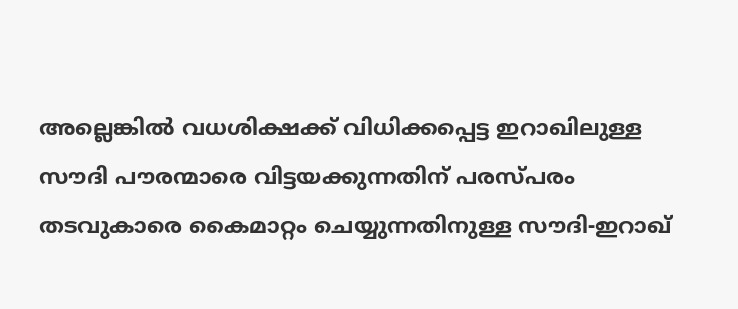അല്ലെങ്കില്‍ വധശിക്ഷക്ക് വിധിക്കപ്പെട്ട ഇറാഖിലുള്ള സൗദി പൗരന്മാരെ വിട്ടയക്കുന്നതിന് പരസ്പരം തടവുകാരെ കൈമാറ്റം ചെയ്യുന്നതിനുള്ള സൗദി-ഇറാഖ്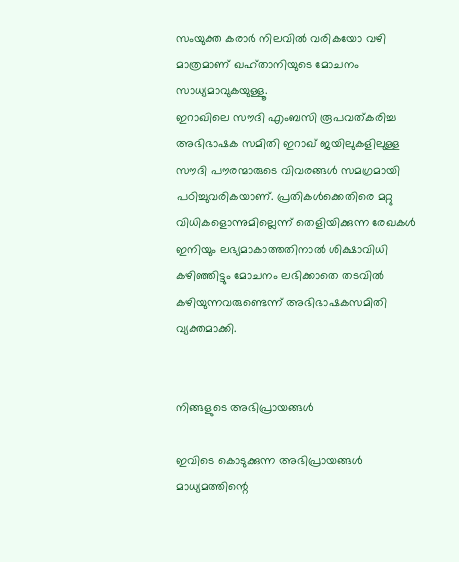സംയുക്ത കരാര്‍ നിലവില്‍ വരികയോ വഴി മാത്രമാണ് ഖഹ്താനിയുടെ മോചനം സാധ്യമാവുകയുള്ളൂ.
ഇറാഖിലെ സൗദി എംബസി രൂപവത്കരിച്ച അഭിഭാഷക സമിതി ഇറാഖ് ജയിലുകളിലുള്ള സൗദി പൗരന്മാരുടെ വിവരങ്ങള്‍ സമഗ്രമായി പഠിച്ചുവരികയാണ്. പ്രതികള്‍ക്കെതിരെ മറ്റു വിധികളൊന്നുമില്ലെന്ന് തെളിയിക്കുന്ന രേഖകള്‍ ഇനിയും ലഭ്യമാകാത്തതിനാല്‍ ശിക്ഷാവിധി കഴിഞ്ഞിട്ടും മോചനം ലഭിക്കാതെ തടവില്‍ കഴിയുന്നവരുണ്ടെന്ന് അഭിഭാഷകസമിതി വ്യക്തമാക്കി.


നിങ്ങളുടെ അഭിപ്രായങ്ങള്‍

ഇവിടെ കൊടുക്കുന്ന അഭിപ്രായങ്ങള്‍ മാധ്യമത്തിന്റെ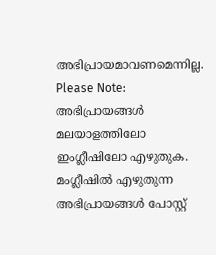അഭിപ്രായമാവണമെന്നില്ല.
Please Note:
അഭിപ്രായങ്ങള്‍ മലയാളത്തിലോ ഇംഗ്ലീഷിലോ എഴുതുക. മംഗ്ലീഷില്‍ എഴുതുന്ന അഭിപ്രായങ്ങള്‍ പോസ്റ്റ്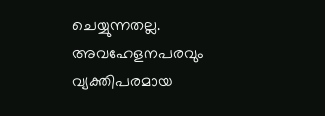ചെയ്യുന്നതല്ല. അവഹേളനപരവും വ്യക്തിപരമായ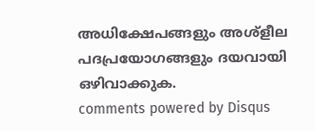അധിക്ഷേപങ്ങളും അശ്ളീല പദപ്രയോഗങ്ങളും ദയവായി ഒഴിവാക്കുക.
comments powered by Disqus